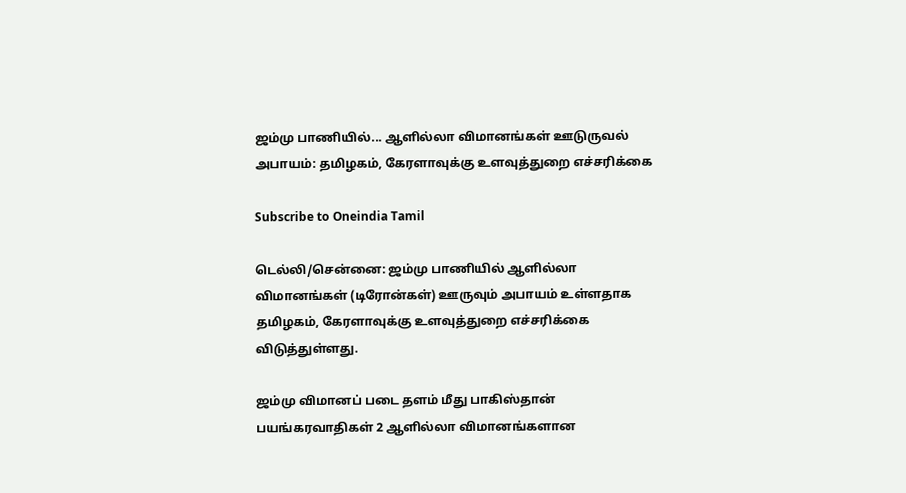ஜம்மு பாணியில்... ஆளில்லா விமானங்கள் ஊடுருவல் அபாயம்: தமிழகம், கேரளாவுக்கு உளவுத்துறை எச்சரிக்கை

Subscribe to Oneindia Tamil

டெல்லி/சென்னை: ஜம்மு பாணியில் ஆளில்லா விமானங்கள் (டிரோன்கள்) ஊருவும் அபாயம் உள்ளதாக தமிழகம், கேரளாவுக்கு உளவுத்துறை எச்சரிக்கை விடுத்துள்ளது.

ஜம்மு விமானப் படை தளம் மீது பாகிஸ்தான் பயங்கரவாதிகள் 2 ஆளில்லா விமானங்களான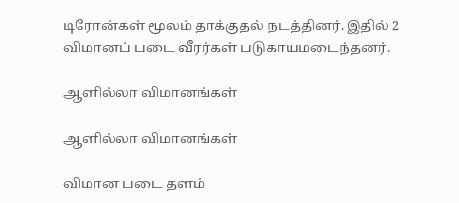டிரோன்கள் மூலம் தாக்குதல் நடத்தினர். இதில் 2 விமானப் படை வீரர்கள் படுகாயமடைந்தனர்.

ஆளில்லா விமானங்கள்

ஆளில்லா விமானங்கள்

விமான படை தளம்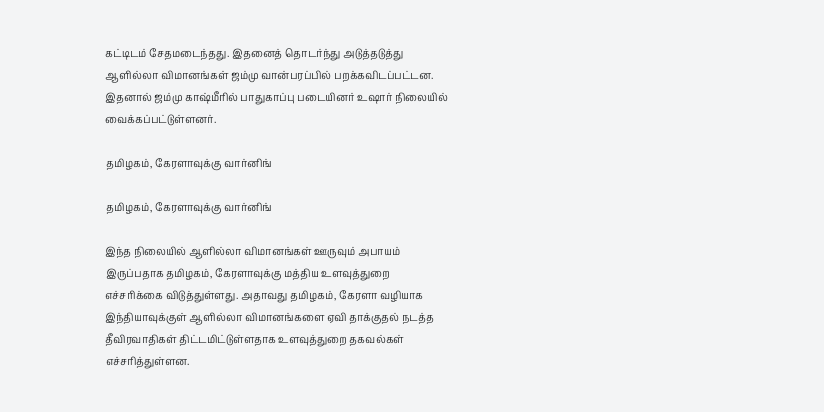கட்டிடம் சேதமடைந்தது. இதனைத் தொடர்ந்து அடுத்தடுத்து ஆளில்லா விமானங்கள் ஜம்மு வான்பரப்பில் பறக்கவிடப்பட்டன. இதனால் ஜம்மு காஷ்மீரில் பாதுகாப்பு படையினர் உஷார் நிலையில் வைக்கப்பட்டுள்ளனர்.

தமிழகம், கேரளாவுக்கு வார்னிங்

தமிழகம், கேரளாவுக்கு வார்னிங்

இந்த நிலையில் ஆளில்லா விமானங்கள் ஊருவும் அபாயம் இருப்பதாக தமிழகம், கேரளாவுக்கு மத்திய உளவுத்துறை எச்சரிக்கை விடுத்துள்ளது. அதாவது தமிழகம், கேரளா வழியாக இந்தியாவுக்குள் ஆளில்லா விமானங்களை ஏவி தாக்குதல் நடத்த தீவிரவாதிகள் திட்டமிட்டுள்ளதாக உளவுத்துறை தகவல்கள் எச்சரித்துள்ளன.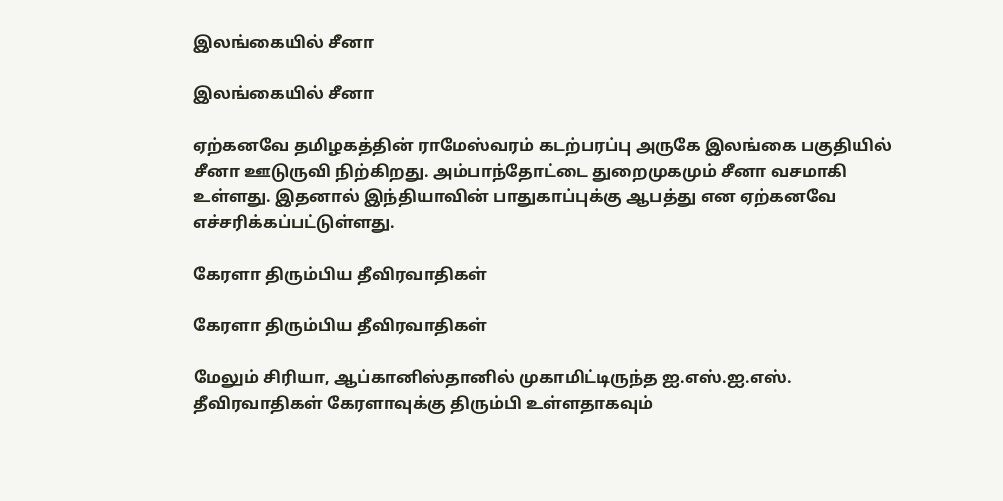இலங்கையில் சீனா

இலங்கையில் சீனா

ஏற்கனவே தமிழகத்தின் ராமேஸ்வரம் கடற்பரப்பு அருகே இலங்கை பகுதியில் சீனா ஊடுருவி நிற்கிறது. அம்பாந்தோட்டை துறைமுகமும் சீனா வசமாகி உள்ளது. இதனால் இந்தியாவின் பாதுகாப்புக்கு ஆபத்து என ஏற்கனவே எச்சரிக்கப்பட்டுள்ளது.

கேரளா திரும்பிய தீவிரவாதிகள்

கேரளா திரும்பிய தீவிரவாதிகள்

மேலும் சிரியா, ஆப்கானிஸ்தானில் முகாமிட்டிருந்த ஐ.எஸ்.ஐ.எஸ். தீவிரவாதிகள் கேரளாவுக்கு திரும்பி உள்ளதாகவும்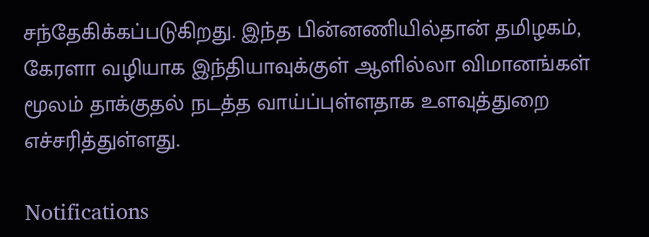சந்தேகிக்கப்படுகிறது. இந்த பின்னணியில்தான் தமிழகம், கேரளா வழியாக இந்தியாவுக்குள் ஆளில்லா விமானங்கள் மூலம் தாக்குதல் நடத்த வாய்ப்புள்ளதாக உளவுத்துறை எச்சரித்துள்ளது.

Notifications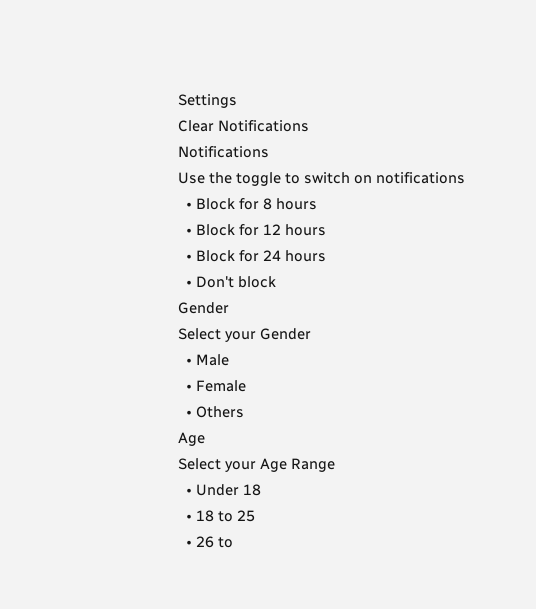Settings
Clear Notifications
Notifications
Use the toggle to switch on notifications
  • Block for 8 hours
  • Block for 12 hours
  • Block for 24 hours
  • Don't block
Gender
Select your Gender
  • Male
  • Female
  • Others
Age
Select your Age Range
  • Under 18
  • 18 to 25
  • 26 to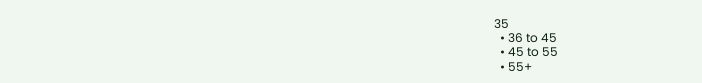35
  • 36 to 45
  • 45 to 55
  • 55+